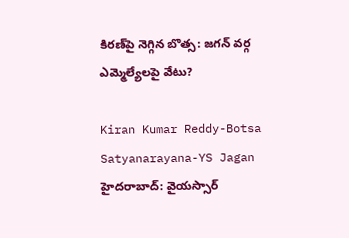కిరణ్‌పై నెగ్గిన బొత్స: జగన్ వర్గ ఎమ్మెల్యేలపై వేటు?

Kiran Kumar Reddy-Botsa Satyanarayana-YS Jagan
హైదరాబాద్: వైయస్సార్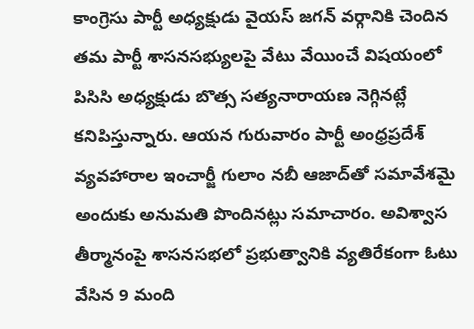కాంగ్రెసు పార్టీ అధ్యక్షుడు వైయస్ జగన్ వర్గానికి చెందిన తమ పార్టీ శాసనసభ్యులపై వేటు వేయించే విషయంలో పిసిసి అధ్యక్షుడు బొత్స సత్యనారాయణ నెగ్గినట్లే కనిపిస్తున్నారు. ఆయన గురువారం పార్టీ అంధ్రప్రదేశ్ వ్యవహారాల ఇంచార్జీ గులాం నబీ ఆజాద్‌తో సమావేశమై అందుకు అనుమతి పొందినట్లు సమాచారం. అవిశ్వాస తీర్మానంపై శాసనసభలో ప్రభుత్వానికి వ్యతిరేకంగా ఓటు వేసిన 9 మంది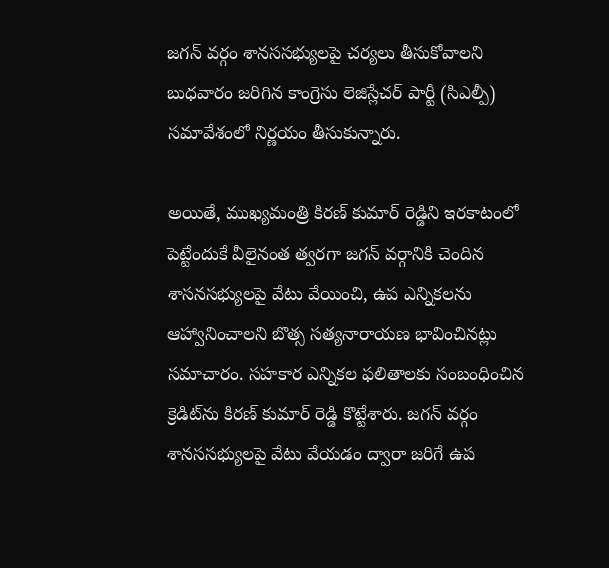జగన్ వర్గం శానససభ్యులపై చర్యలు తీసుకోవాలని బుధవారం జరిగిన కాంగ్రెసు లెజిస్లేచర్ పార్టీ (సిఎల్పీ) సమావేశంలో నిర్ణయం తీసుకున్నారు.

అయితే, ముఖ్యమంత్రి కిరణ్ కుమార్ రెడ్డిని ఇరకాటంలో పెట్టేందుకే వీలైనంత త్వరగా జగన్ వర్గానికి చెందిన శాసనసభ్యులపై వేటు వేయించి, ఉప ఎన్నికలను ఆహ్వానించాలని బొత్స సత్యనారాయణ భావించినట్లు సమాచారం. సహకార ఎన్నికల ఫలితాలకు సంబంధించిన క్రెడిట్‌ను కిరణ్ కుమార్ రెడ్డి కొట్టేశారు. జగన్ వర్గం శానససభ్యులపై వేటు వేయడం ద్వారా జరిగే ఉప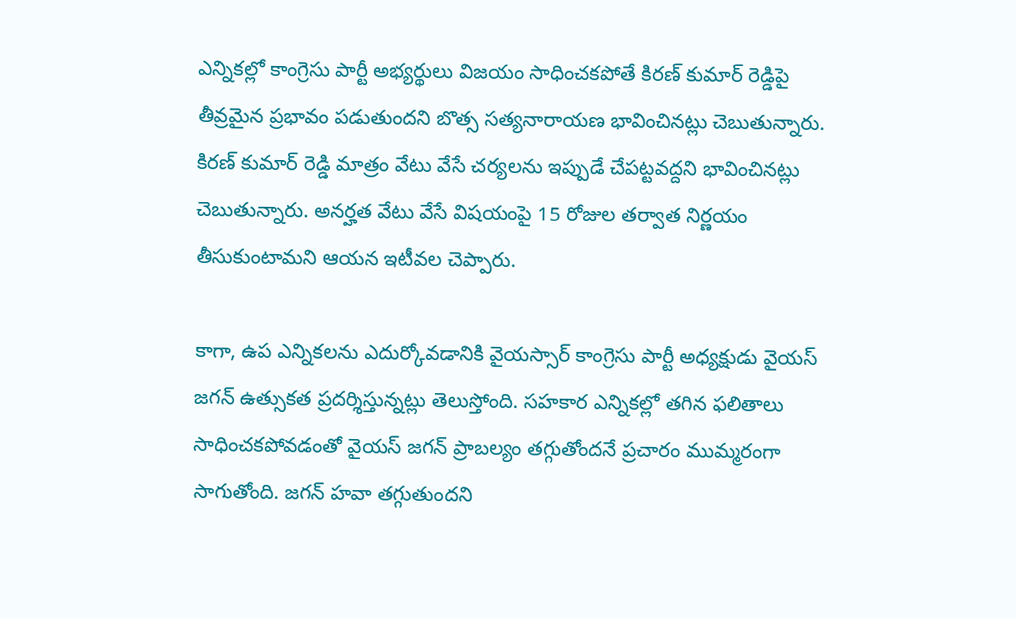ఎన్నికల్లో కాంగ్రెసు పార్టీ అభ్యర్థులు విజయం సాధించకపోతే కిరణ్ కుమార్ రెడ్డిపై తీవ్రమైన ప్రభావం పడుతుందని బొత్స సత్యనారాయణ భావించినట్లు చెబుతున్నారు. కిరణ్ కుమార్ రెడ్డి మాత్రం వేటు వేసే చర్యలను ఇప్పుడే చేపట్టవద్దని భావించినట్లు చెబుతున్నారు. అనర్హత వేటు వేసే విషయంపై 15 రోజుల తర్వాత నిర్ణయం తీసుకుంటామని ఆయన ఇటీవల చెప్పారు.

కాగా, ఉప ఎన్నికలను ఎదుర్కోవడానికి వైయస్సార్ కాంగ్రెసు పార్టీ అధ్యక్షుడు వైయస్ జగన్ ఉత్సుకత ప్రదర్శిస్తున్నట్లు తెలుస్తోంది. సహకార ఎన్నికల్లో తగిన ఫలితాలు సాధించకపోవడంతో వైయస్ జగన్ ప్రాబల్యం తగ్గుతోందనే ప్రచారం ముమ్మరంగా సాగుతోంది. జగన్ హవా తగ్గుతుందని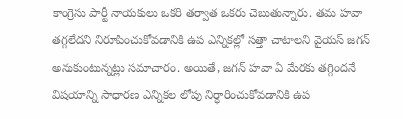కాంగ్రెసు పార్టీ నాయకులు ఒకరి తర్వాత ఒకరు చెబుతున్నారు. తమ హవా తగ్గలేదని నిరూపించుకోవడానికి ఉప ఎన్నికల్లో సత్తా చాటాలని వైయస్ జగన్ అనుకుంటున్నట్లు సమాచారం. అయితే, జగన్ హవా ఏ మేరకు తగ్గిందనే విషయాన్ని సాధారణ ఎన్నికల లోపు నిర్ధారించుకోవడానికి ఉప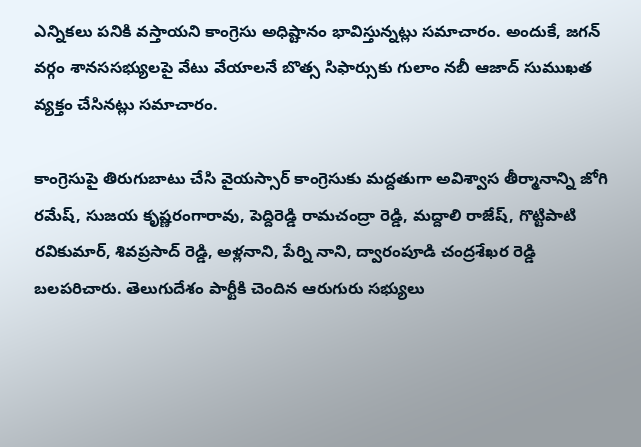ఎన్నికలు పనికి వస్తాయని కాంగ్రెసు అధిష్టానం భావిస్తున్నట్లు సమాచారం. అందుకే, జగన్ వర్గం శానససభ్యులపై వేటు వేయాలనే బొత్స సిఫార్సుకు గులాం నబీ ఆజాద్ సుముఖత వ్యక్తం చేసినట్లు సమాచారం.

కాంగ్రెసుపై తిరుగుబాటు చేసి వైయస్సార్ కాంగ్రెసుకు మద్దతుగా అవిశ్వాస తీర్మానాన్ని జోగి రమేష్, సుజయ కృష్ణరంగారావు, పెద్దిరెడ్డి రామచంద్రా రెడ్డి, మద్దాలి రాజేష్, గొట్టిపాటి రవికుమార్, శివప్రసాద్ రెడ్డి, అళ్లనాని, పేర్ని నాని, ద్వారంపూడి చంద్రశేఖర రెడ్డి బలపరిచారు. తెలుగుదేశం పార్టీకి చెందిన ఆరుగురు సభ్యులు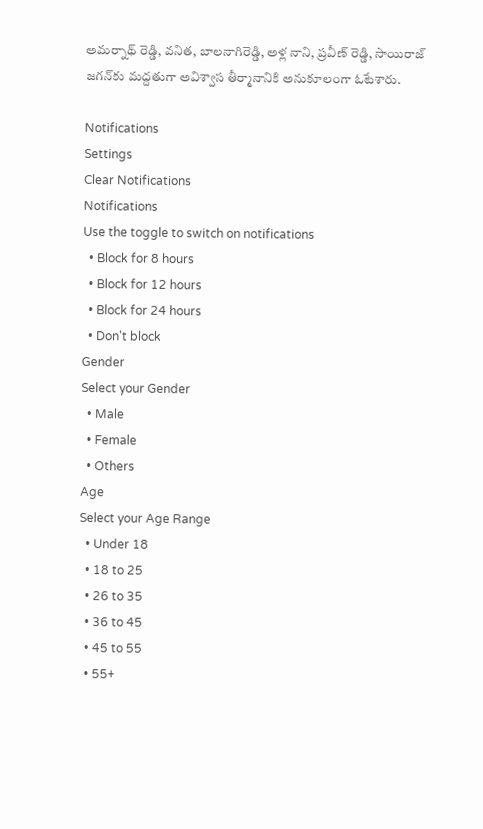అమర్నాథ్ రెడ్డి, వనిత, బాలనాగిరెడ్డి, అళ్ల నాని, ప్రవీణ్ రెడ్డి, సాయిరాజ్ జగన్‌కు మద్దతుగా అవిశ్వాస తీర్మానానికి అనుకూలంగా ఓటేశారు.

Notifications
Settings
Clear Notifications
Notifications
Use the toggle to switch on notifications
  • Block for 8 hours
  • Block for 12 hours
  • Block for 24 hours
  • Don't block
Gender
Select your Gender
  • Male
  • Female
  • Others
Age
Select your Age Range
  • Under 18
  • 18 to 25
  • 26 to 35
  • 36 to 45
  • 45 to 55
  • 55+